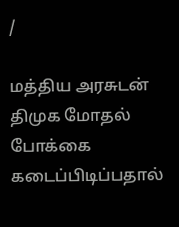/

மத்திய அரசுடன் திமுக மோதல் போக்கை கடைப்பிடிப்பதால்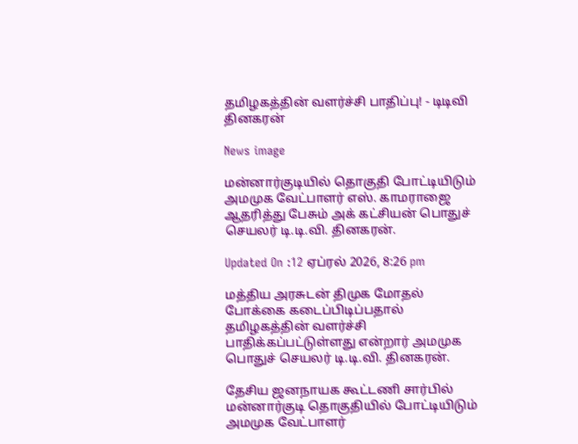தமிழகத்தின் வளர்ச்சி பாதிப்பு! - டிடிவி தினகரன்

News image

மன்னார்குடியில் தொகுதி போட்டியிடும் அமமுக வேட்பாளர் எஸ். காமராஜை ஆதரித்து பேசும் அக் கட்சியன் பொதுச் செயலர் டி.டி.வி. தினகரன்.

Updated On :12 ஏப்ரல் 2026, 8:26 pm

மத்திய அரசுடன் திமுக மோதல் போக்கை கடைப்பிடிப்பதால் தமிழகத்தின் வளர்ச்சி பாதிக்கப்பட்டுள்ளது என்றார் அமமுக பொதுச் செயலர் டி.டி.வி. தினகரன்.

தேசிய ஜனநாயக கூட்டணி சார்பில் மன்னார்குடி தொகுதியில் போட்டியிடும் அமமுக வேட்பாளர்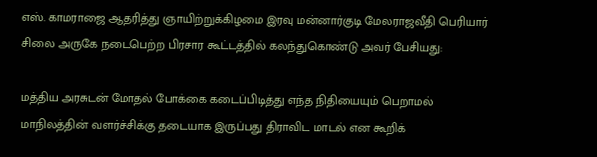எஸ். காமராஜை ஆதரித்து ஞாயிற்றுக்கிழமை இரவு மன்னார்குடி மேலராஜவீதி பெரியார் சிலை அருகே நடைபெற்ற பிரசார கூட்டத்தில் கலந்துகொண்டு அவர் பேசியது:

மத்திய அரசுடன் மோதல் போக்கை கடைப்பிடித்து எந்த நிதியையும் பெறாமல் மாநிலத்தின் வளர்ச்சிக்கு தடையாக இருப்பது திராவிட மாடல் என கூறிக்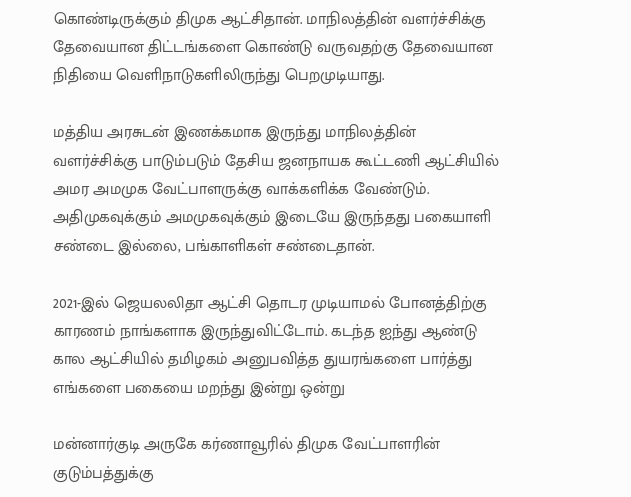கொண்டிருக்கும் திமுக ஆட்சிதான். மாநிலத்தின் வளர்ச்சிக்கு தேவையான திட்டங்களை கொண்டு வருவதற்கு தேவையான நிதியை வெளிநாடுகளிலிருந்து பெறமுடியாது.

மத்திய அரசுடன் இணக்கமாக இருந்து மாநிலத்தின் வளர்ச்சிக்கு பாடும்படும் தேசிய ஜனநாயக கூட்டணி ஆட்சியில் அமர அமமுக வேட்பாளருக்கு வாக்களிக்க வேண்டும். அதிமுகவுக்கும் அமமுகவுக்கும் இடையே இருந்தது பகையாளி சண்டை இல்லை, பங்காளிகள் சண்டைதான்.

2021-இல் ஜெயலலிதா ஆட்சி தொடர முடியாமல் போனத்திற்கு காரணம் நாங்களாக இருந்துவிட்டோம். கடந்த ஐந்து ஆண்டு கால ஆட்சியில் தமிழகம் அனுபவித்த துயரங்களை பார்த்து எங்களை பகையை மறந்து இன்று ஒன்று

மன்னார்குடி அருகே கர்ணாவூரில் திமுக வேட்பாளரின் குடும்பத்துக்கு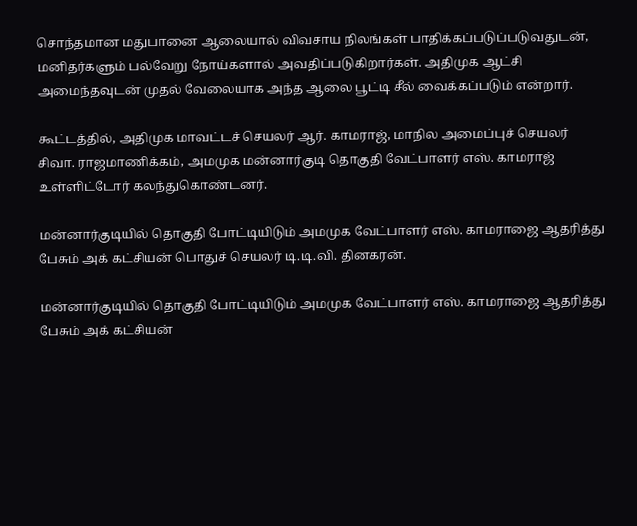சொந்தமான மதுபானை ஆலையால் விவசாய நிலங்கள் பாதிக்கப்படுப்படுவதுடன், மனிதர்களும் பல்வேறு நோய்களால் அவதிப்படுகிறார்கள். அதிமுக ஆட்சி அமைந்தவுடன் முதல் வேலையாக அந்த ஆலை பூட்டி சீல் வைக்கப்படும் என்றார்.

கூட்டத்தில், அதிமுக மாவட்டச் செயலர் ஆர். காமராஜ், மாநில அமைப்புச் செயலர் சிவா. ராஜமாணிக்கம், அமமுக மன்னார்குடி தொகுதி வேட்பாளர் எஸ். காமராஜ் உள்ளிட்டோர் கலந்துகொண்டனர்.

மன்னார்குடியில் தொகுதி போட்டியிடும் அமமுக வேட்பாளர் எஸ். காமராஜை ஆதரித்து பேசும் அக் கட்சியன் பொதுச் செயலர் டி.டி.வி. தினகரன்.

மன்னார்குடியில் தொகுதி போட்டியிடும் அமமுக வேட்பாளர் எஸ். காமராஜை ஆதரித்து பேசும் அக் கட்சியன்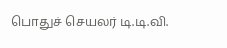பொதுச் செயலர் டி.டி.வி.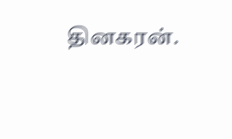தினகரன்.